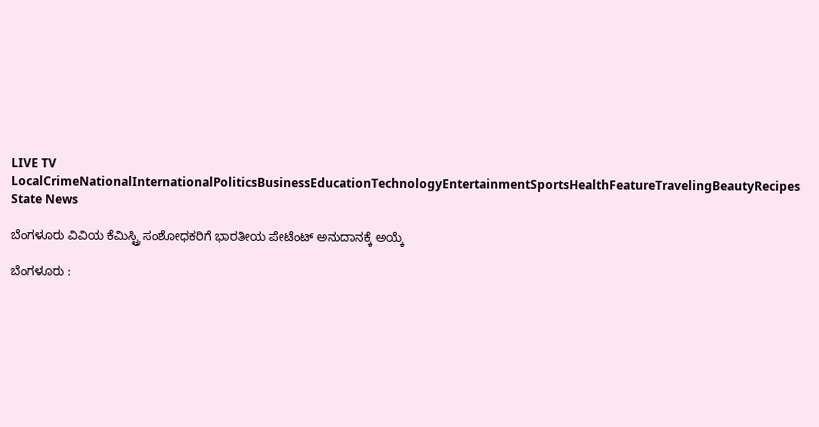LIVE TV LocalCrimeNationalInternationalPoliticsBusinessEducationTechnologyEntertainmentSportsHealthFeatureTravelingBeautyRecipes
State News

ಬೆಂಗಳೂರು ವಿವಿಯ ಕೆಮಿಸ್ಟ್ರಿ ಸಂಶೋಧಕರಿಗೆ ಭಾರತೀಯ ಪೇಟೆಂಟ್ ಅನುದಾನಕ್ಕೆ ಅಯ್ಕೆ

ಬೆಂಗಳೂರು :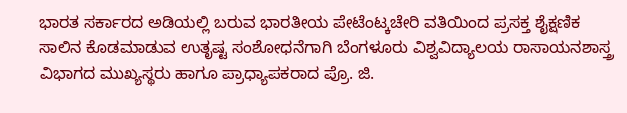ಭಾರತ ಸರ್ಕಾರದ ಅಡಿಯಲ್ಲಿ ಬರುವ ಭಾರತೀಯ ಪೇಟೆಂಟ್ಕಚೇರಿ ವತಿಯಿಂದ ಪ್ರಸಕ್ತ ಶೈಕ್ಷಣಿಕ ಸಾಲಿನ ಕೊಡಮಾಡುವ ಉತೃಷ್ಟ ಸಂಶೋಧನೆಗಾಗಿ ಬೆಂಗಳೂರು ವಿಶ್ವವಿದ್ಯಾಲಯ ರಾಸಾಯನಶಾಸ್ತ್ರ ವಿಭಾಗದ ಮುಖ್ಯಸ್ಥರು ಹಾಗೂ ಪ್ರಾಧ್ಯಾಪಕರಾದ ಪ್ರೊ. ಜಿ.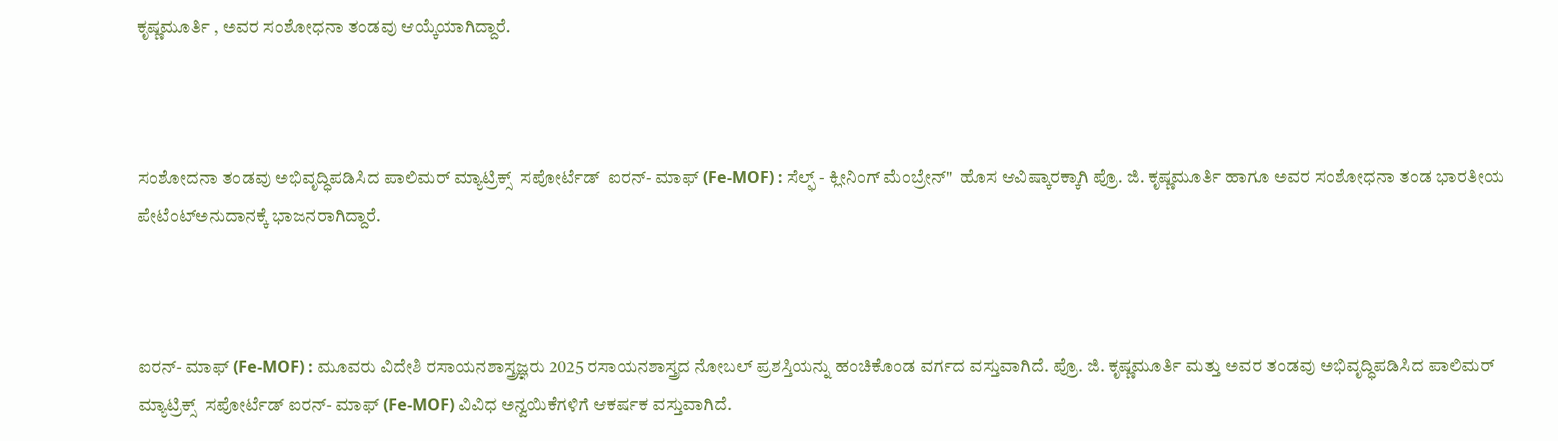ಕೃಷ್ಣಮೂರ್ತಿ , ಅವರ ಸಂಶೋಧನಾ ತಂಡವು ಆಯ್ಕೆಯಾಗಿದ್ದಾರೆ.



ಸಂಶೋದನಾ ತಂಡವು ಅಭಿವೃದ್ಧಿಪಡಿಸಿದ ಪಾಲಿಮರ್ ಮ್ಯಾಟ್ರಿಕ್ಸ್  ಸಪೋರ್ಟೆಡ್  ಐರನ್- ಮಾಫ್ (Fe-MOF) : ಸೆಲ್ಫ್ - ಕ್ಲೀನಿಂಗ್ ಮೆಂಬ್ರೇನ್"  ಹೊಸ ಆವಿಷ್ಕಾರಕ್ಕಾಗಿ ಪ್ರೊ. ಜಿ. ಕೃಷ್ಣಮೂರ್ತಿ ಹಾಗೂ ಅವರ ಸಂಶೋಧನಾ ತಂಡ ಭಾರತೀಯ ಪೇಟೆಂಟ್ಅನುದಾನಕ್ಕೆ ಭಾಜನರಾಗಿದ್ದಾರೆ.



ಐರನ್- ಮಾಫ್ (Fe-MOF) : ಮೂವರು ವಿದೇಶಿ ರಸಾಯನಶಾಸ್ತ್ರಜ್ಞರು 2025 ರಸಾಯನಶಾಸ್ತ್ರದ ನೋಬಲ್ ಪ್ರಶಸ್ತಿಯನ್ನು ಹಂಚಿಕೊಂಡ ವರ್ಗದ ವಸ್ತುವಾಗಿದೆ. ಪ್ರೊ. ಜಿ. ಕೃಷ್ಣಮೂರ್ತಿ ಮತ್ತು ಅವರ ತಂಡವು ಅಭಿವೃದ್ಧಿಪಡಿಸಿದ ಪಾಲಿಮರ್ ಮ್ಯಾಟ್ರಿಕ್ಸ್  ಸಪೋರ್ಟೆಡ್ ಐರನ್- ಮಾಫ್ (Fe-MOF) ವಿವಿಧ ಅನ್ವಯಿಕೆಗಳಿಗೆ ಆಕರ್ಷಕ ವಸ್ತುವಾಗಿದೆ.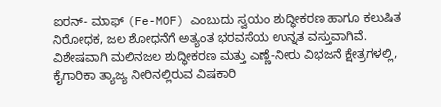ಐರನ್- ಮಾಫ್ (Fe-MOF) ಎಂಬುದು ಸ್ವಯಂ ಶುದ್ಧೀಕರಣ ಹಾಗೂ ಕಲುಷಿತ ನಿರೋಧಕ, ಜಲ ಶೋಧನೆಗೆ ಅತ್ಯಂತ ಭರವಸೆಯ ಉನ್ನತ ವಸ್ತುವಾಗಿವೆ. ವಿಶೇಷವಾಗಿ ಮಲಿನಜಲ ಶುದ್ಧೀಕರಣ ಮತ್ತು ಎಣ್ಣೆ-ನೀರು ವಿಭಜನೆ ಕ್ಷೇತ್ರಗಳಲ್ಲಿ, ಕೈಗಾರಿಕಾ ತ್ಯಾಜ್ಯ ನೀರಿನಲ್ಲಿರುವ ವಿಷಕಾರಿ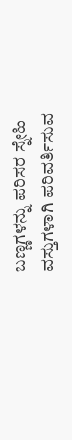ಬಣ್ಣಗಳನ್ನು ಪರಿಸರ ಸ್ನೇಹಿ ವಸ್ತುಗಳಾಗಿ ಪರಿವರ್ತಿಸುವ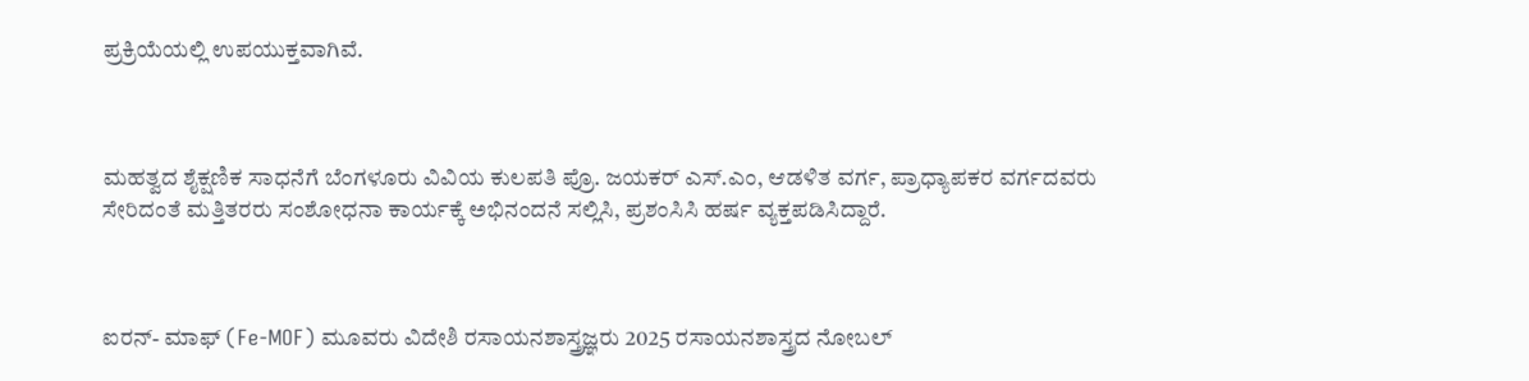ಪ್ರಕ್ರಿಯೆಯಲ್ಲಿ ಉಪಯುಕ್ತವಾಗಿವೆ.



ಮಹತ್ವದ ಶೈಕ್ಷಣಿಕ ಸಾಧನೆಗೆ ಬೆಂಗಳೂರು ವಿವಿಯ ಕುಲಪತಿ ಪ್ರೊ. ಜಯಕರ್ ಎಸ್.ಎಂ, ಆಡಳಿತ ವರ್ಗ, ಪ್ರಾಧ್ಯಾಪಕರ ವರ್ಗದವರು ಸೇರಿದಂತೆ ಮತ್ತಿತರರು ಸಂಶೋಧನಾ ಕಾರ್ಯಕ್ಕೆ ಅಭಿನಂದನೆ ಸಲ್ಲಿಸಿ, ಪ್ರಶಂಸಿಸಿ ಹರ್ಷ ವ್ಯಕ್ತಪಡಿಸಿದ್ದಾರೆ.



ಐರನ್- ಮಾಫ್ (Fe-MOF) ಮೂವರು ವಿದೇಶಿ ರಸಾಯನಶಾಸ್ತ್ರಜ್ಞರು 2025 ರಸಾಯನಶಾಸ್ತ್ರದ ನೋಬಲ್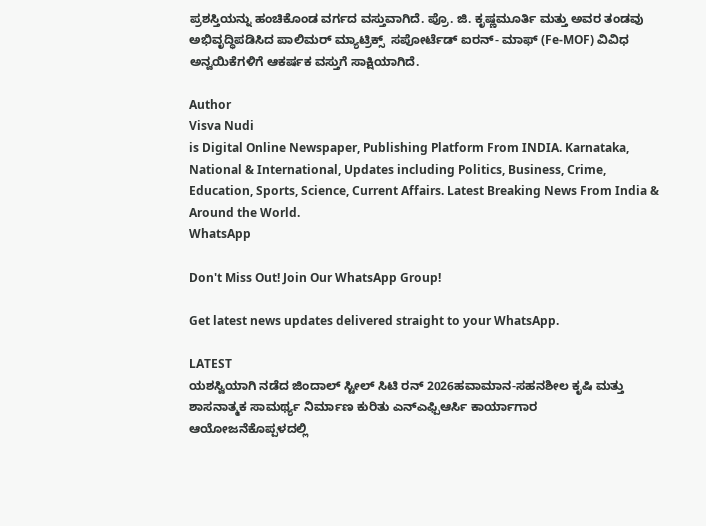ಪ್ರಶಸ್ತಿಯನ್ನು ಹಂಚಿಕೊಂಡ ವರ್ಗದ ವಸ್ತುವಾಗಿದೆ. ಪ್ರೊ. ಜಿ. ಕೃಷ್ಣಮೂರ್ತಿ ಮತ್ತು ಅವರ ತಂಡವು ಅಭಿವೃದ್ಧಿಪಡಿಸಿದ ಪಾಲಿಮರ್ ಮ್ಯಾಟ್ರಿಕ್ಸ್  ಸಪೋರ್ಟೆಡ್ ಐರನ್- ಮಾಫ್ (Fe-MOF) ವಿವಿಧ ಅನ್ವಯಿಕೆಗಳಿಗೆ ಆಕರ್ಷಕ ವಸ್ತುಗೆ ಸಾಕ್ಷಿಯಾಗಿದೆ.

Author
Visva Nudi
is Digital Online Newspaper, Publishing Platform From INDIA. Karnataka, National & International, Updates including Politics, Business, Crime, Education, Sports, Science, Current Affairs. Latest Breaking News From India & Around the World.
WhatsApp

Don't Miss Out! Join Our WhatsApp Group!

Get latest news updates delivered straight to your WhatsApp.

LATEST
ಯಶಸ್ವಿಯಾಗಿ ನಡೆದ ಜಿಂದಾಲ್ ಸ್ಟೀಲ್ ಸಿಟಿ ರನ್ 2026ಹವಾಮಾನ-ಸಹನಶೀಲ ಕೃಷಿ ಮತ್ತು ಶಾಸನಾತ್ಮಕ ಸಾಮರ್ಥ್ಯ ನಿರ್ಮಾಣ ಕುರಿತು ಎನ್ಎಫ್ಪಿಆರ್ಸಿ ಕಾರ್ಯಾಗಾರ ಆಯೋಜನೆಕೊಪ್ಪಳದಲ್ಲಿ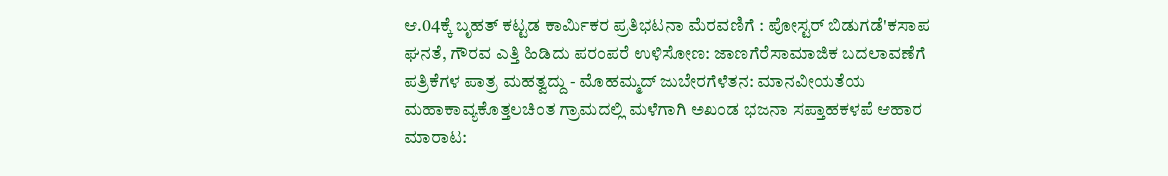ಆ.04ಕ್ಕೆ ಬೃಹತ್ ಕಟ್ಟಡ ಕಾರ್ಮಿಕರ ಪ್ರತಿಭಟನಾ ಮೆರವಣಿಗೆ : ಪೋಸ್ಟರ್ ಬಿಡುಗಡೆ'ಕಸಾಪ ಘನತೆ, ಗೌರವ ಎತ್ತಿ ಹಿಡಿದು ಪರಂಪರೆ ಉಳಿಸೋಣ: ಜಾಣಗೆರೆಸಾಮಾಜಿಕ ಬದಲಾವಣೆಗೆ ಪತ್ರಿಕೆಗಳ ಪಾತ್ರ ಮಹತ್ವದ್ದು - ಮೊಹಮ್ಮದ್ ಜುಬೇರಗೆಳೆತನ: ಮಾನವೀಯತೆಯ ಮಹಾಕಾವ್ಯಕೊತ್ತಲಚಿಂತ ಗ್ರಾಮದಲ್ಲಿ ಮಳೆಗಾಗಿ ಅಖಂಡ ಭಜನಾ ಸಪ್ತಾಹಕಳಪೆ ಆಹಾರ ಮಾರಾಟ: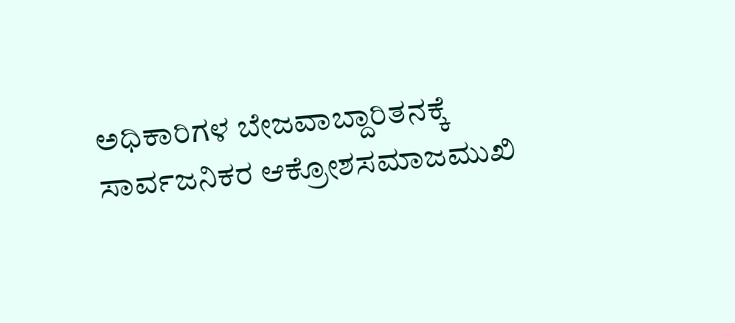ಅಧಿಕಾರಿಗಳ ಬೇಜವಾಬ್ದಾರಿತನಕ್ಕೆ ಸಾರ್ವಜನಿಕರ ಆಕ್ರೋಶಸಮಾಜಮುಖಿ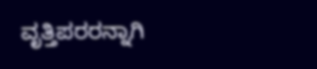ವೃತ್ತಿಪರರನ್ನಾಗಿ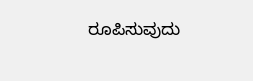ರೂಪಿಸುವುದು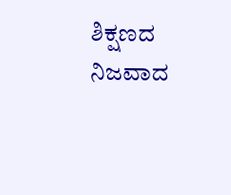ಶಿಕ್ಷಣದ ನಿಜವಾದ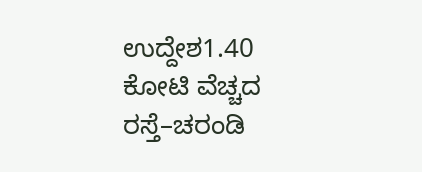ಉದ್ದೇಶ1.40 ಕೋಟಿ ವೆಚ್ಚದ ರಸ್ತೆ–ಚರಂಡಿ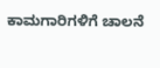ಕಾಮಗಾರಿಗಳಿಗೆ ಚಾಲನೆ